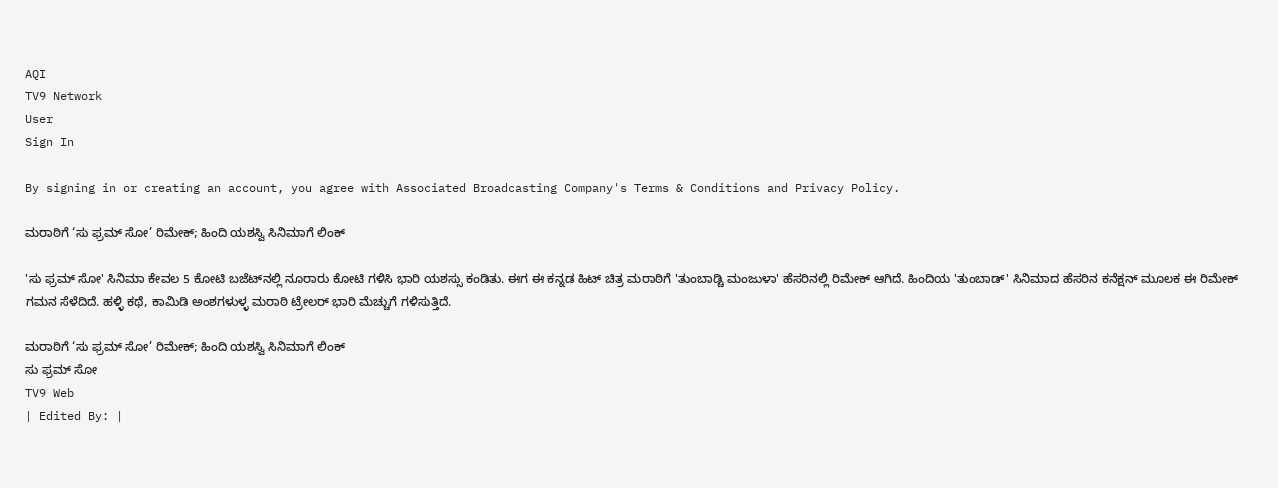AQI
TV9 Network
User
Sign In

By signing in or creating an account, you agree with Associated Broadcasting Company's Terms & Conditions and Privacy Policy.

ಮರಾಠಿಗೆ ‘ಸು ಫ್ರಮ್ ಸೋ’ ರಿಮೇಕ್; ಹಿಂದಿ ಯಶಸ್ವಿ ಸಿನಿಮಾಗೆ ಲಿಂಕ್

'ಸು ಫ್ರಮ್ ಸೋ' ಸಿನಿಮಾ ಕೇವಲ 5 ಕೋಟಿ ಬಜೆಟ್‌ನಲ್ಲಿ ನೂರಾರು ಕೋಟಿ ಗಳಿಸಿ ಭಾರಿ ಯಶಸ್ಸು ಕಂಡಿತು. ಈಗ ಈ ಕನ್ನಡ ಹಿಟ್ ಚಿತ್ರ ಮರಾಠಿಗೆ 'ತುಂಬಾಡ್ಚಿ ಮಂಜುಳಾ' ಹೆಸರಿನಲ್ಲಿ ರಿಮೇಕ್ ಆಗಿದೆ. ಹಿಂದಿಯ 'ತುಂಬಾಡ್' ಸಿನಿಮಾದ ಹೆಸರಿನ ಕನೆಕ್ಷನ್ ಮೂಲಕ ಈ ರಿಮೇಕ್ ಗಮನ ಸೆಳೆದಿದೆ. ಹಳ್ಳಿ ಕಥೆ, ಕಾಮಿಡಿ ಅಂಶಗಳುಳ್ಳ ಮರಾಠಿ ಟ್ರೇಲರ್ ಭಾರಿ ಮೆಚ್ಚುಗೆ ಗಳಿಸುತ್ತಿದೆ.

ಮರಾಠಿಗೆ ‘ಸು ಫ್ರಮ್ ಸೋ’ ರಿಮೇಕ್; ಹಿಂದಿ ಯಶಸ್ವಿ ಸಿನಿಮಾಗೆ ಲಿಂಕ್
ಸು ಫ್ರಮ್ ಸೋ
TV9 Web
| Edited By: |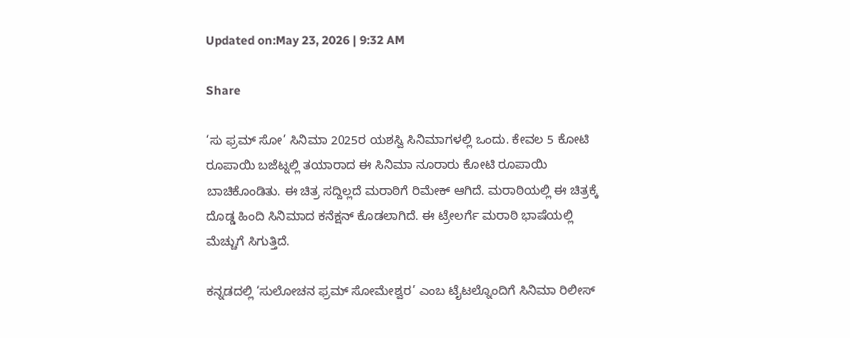Updated on:May 23, 2026 | 9:32 AM

Share

‘ಸು ಫ್ರಮ್ ಸೋ’ ಸಿನಿಮಾ 2025ರ ಯಶಸ್ವಿ ಸಿನಿಮಾಗಳಲ್ಲಿ ಒಂದು. ಕೇವಲ 5 ಕೋಟಿ ರೂಪಾಯಿ ಬಜೆಟ್ನಲ್ಲಿ ತಯಾರಾದ ಈ ಸಿನಿಮಾ ನೂರಾರು ಕೋಟಿ ರೂಪಾಯಿ ಬಾಚಿಕೊಂಡಿತು. ಈ ಚಿತ್ರ ಸದ್ದಿಲ್ಲದೆ ಮರಾಠಿಗೆ ರಿಮೇಕ್ ಆಗಿದೆ. ಮರಾಠಿಯಲ್ಲಿ ಈ ಚಿತ್ರಕ್ಕೆ ದೊಡ್ಡ ಹಿಂದಿ ಸಿನಿಮಾದ ಕನೆಕ್ಷನ್ ಕೊಡಲಾಗಿದೆ. ಈ ಟ್ರೇಲರ್ಗೆ ಮರಾಠಿ ಭಾಷೆಯಲ್ಲಿ ಮೆಚ್ಚುಗೆ ಸಿಗುತ್ತಿದೆ.

ಕನ್ನಡದಲ್ಲಿ ‘ಸುಲೋಚನ ಫ್ರಮ್ ಸೋಮೇಶ್ವರ’ ಎಂಬ ಟೈಟಲ್ನೊಂದಿಗೆ ಸಿನಿಮಾ ರಿಲೀಸ್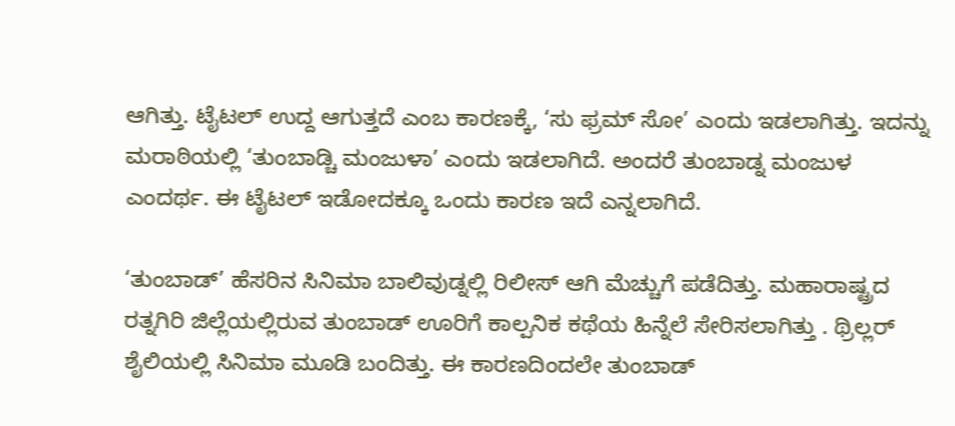ಆಗಿತ್ತು. ಟೈಟಲ್ ಉದ್ದ ಆಗುತ್ತದೆ ಎಂಬ ಕಾರಣಕ್ಕೆ, ‘ಸು ಫ್ರಮ್ ಸೋ’ ಎಂದು ಇಡಲಾಗಿತ್ತು. ಇದನ್ನು ಮರಾಠಿಯಲ್ಲಿ ‘ತುಂಬಾಡ್ಚಿ ಮಂಜುಳಾ’ ಎಂದು ಇಡಲಾಗಿದೆ. ಅಂದರೆ ತುಂಬಾಡ್ನ ಮಂಜುಳ ಎಂದರ್ಥ. ಈ ಟೈಟಲ್ ಇಡೋದಕ್ಕೂ ಒಂದು ಕಾರಣ ಇದೆ ಎನ್ನಲಾಗಿದೆ.

‘ತುಂಬಾಡ್’ ಹೆಸರಿನ ಸಿನಿಮಾ ಬಾಲಿವುಡ್ನಲ್ಲಿ ರಿಲೀಸ್ ಆಗಿ ಮೆಚ್ಚುಗೆ ಪಡೆದಿತ್ತು. ಮಹಾರಾಷ್ಟ್ರದ ರತ್ನಗಿರಿ ಜಿಲ್ಲೆಯಲ್ಲಿರುವ ತುಂಬಾಡ್ ಊರಿಗೆ ಕಾಲ್ಪನಿಕ ಕಥೆಯ ಹಿನ್ನೆಲೆ ಸೇರಿಸಲಾಗಿತ್ತು . ಥ್ರಿಲ್ಲರ್ ಶೈಲಿಯಲ್ಲಿ ಸಿನಿಮಾ ಮೂಡಿ ಬಂದಿತ್ತು. ಈ ಕಾರಣದಿಂದಲೇ ತುಂಬಾಡ್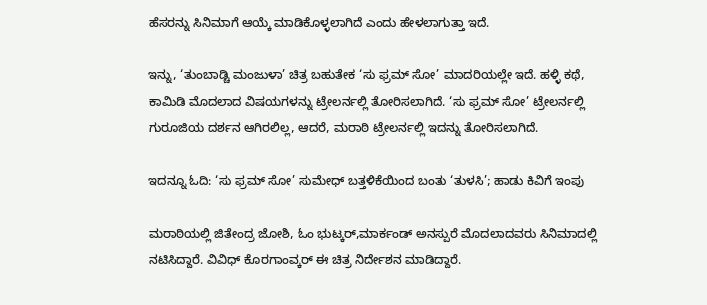ಹೆಸರನ್ನು ಸಿನಿಮಾಗೆ ಆಯ್ಕೆ ಮಾಡಿಕೊಳ್ಳಲಾಗಿದೆ ಎಂದು ಹೇಳಲಾಗುತ್ತಾ ಇದೆ.

ಇನ್ನು, ‘ತುಂಬಾಡ್ಚಿ ಮಂಜುಳಾ’ ಚಿತ್ರ ಬಹುತೇಕ ‘ಸು ಫ್ರಮ್ ಸೋ’ ಮಾದರಿಯಲ್ಲೇ ಇದೆ. ಹಳ್ಳಿ ಕಥೆ, ಕಾಮಿಡಿ ಮೊದಲಾದ ವಿಷಯಗಳನ್ನು ಟ್ರೇಲರ್ನಲ್ಲಿ ತೋರಿಸಲಾಗಿದೆ. ‘ಸು ಫ್ರಮ್ ಸೋ’ ಟ್ರೇಲರ್ನಲ್ಲಿ ಗುರೂಜಿಯ ದರ್ಶನ ಆಗಿರಲಿಲ್ಲ, ಆದರೆ, ಮರಾಠಿ ಟ್ರೇಲರ್ನಲ್ಲಿ ಇದನ್ನು ತೋರಿಸಲಾಗಿದೆ.

ಇದನ್ನೂ ಓದಿ: ‘ಸು ಫ್ರಮ್ ಸೋ’ ಸುಮೇಧ್ ಬತ್ತಳಿಕೆಯಿಂದ ಬಂತು ‘ತುಳಸಿ’; ಹಾಡು ಕಿವಿಗೆ ಇಂಪು

ಮರಾಠಿಯಲ್ಲಿ ಜಿತೇಂದ್ರ ಜೋಶಿ, ಓಂ ಭುಟ್ಕರ್,ಮಾರ್ಕಂಡ್ ಅನಸ್ಪುರೆ ಮೊದಲಾದವರು ಸಿನಿಮಾದಲ್ಲಿ ನಟಿಸಿದ್ದಾರೆ. ವಿವಿಧ್ ಕೊರಗಾಂವ್ಕರ್ ಈ ಚಿತ್ರ ನಿರ್ದೇಶನ ಮಾಡಿದ್ದಾರೆ.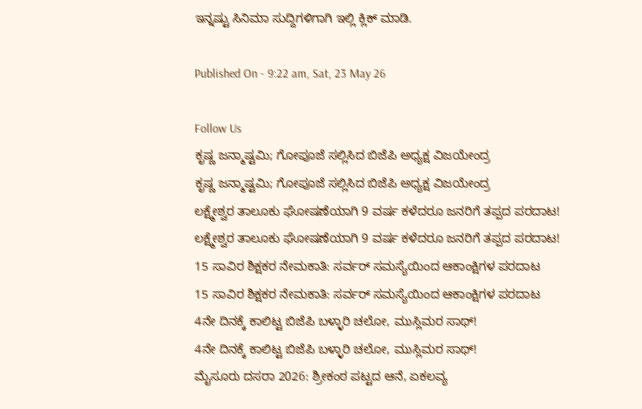ಇನ್ನಷ್ಟು ಸಿನಿಮಾ ಸುದ್ದಿಗಳಿಗಾಗಿ ಇಲ್ಲಿ ಕ್ಲಿಕ್ ಮಾಡಿ.

Published On - 9:22 am, Sat, 23 May 26

Follow Us
ಕೃಷ್ಣ ಜನ್ಮಾಷ್ಟಮಿ; ಗೋಪೂಜೆ ಸಲ್ಲಿಸಿದ ಬಿಜೆಪಿ ಅಧ್ಯಕ್ಷ ವಿಜಯೇಂದ್ರ
ಕೃಷ್ಣ ಜನ್ಮಾಷ್ಟಮಿ; ಗೋಪೂಜೆ ಸಲ್ಲಿಸಿದ ಬಿಜೆಪಿ ಅಧ್ಯಕ್ಷ ವಿಜಯೇಂದ್ರ
ಲಕ್ಷ್ಮೇಶ್ವರ ತಾಲೂಕು ಘೋಷಣೆಯಾಗಿ 9 ವರ್ಷ ಕಳೆದರೂ ಜನರಿಗೆ ತಪ್ಪದ ಪರದಾಟ!
ಲಕ್ಷ್ಮೇಶ್ವರ ತಾಲೂಕು ಘೋಷಣೆಯಾಗಿ 9 ವರ್ಷ ಕಳೆದರೂ ಜನರಿಗೆ ತಪ್ಪದ ಪರದಾಟ!
15 ಸಾವಿರ ಶಿಕ್ಷಕರ ನೇಮಕಾತಿ: ಸರ್ವರ್ ಸಮಸ್ಯೆಯಿಂದ ಆಕಾಂಕ್ಷಿಗಳ ಪರದಾಟ
15 ಸಾವಿರ ಶಿಕ್ಷಕರ ನೇಮಕಾತಿ: ಸರ್ವರ್ ಸಮಸ್ಯೆಯಿಂದ ಆಕಾಂಕ್ಷಿಗಳ ಪರದಾಟ
4ನೇ ದಿನಕ್ಕೆ ಕಾಲಿಟ್ಟ ಬಿಜೆಪಿ ಬಳ್ಳಾರಿ ಚಲೋ, ಮುಸ್ಲಿಮರ ಸಾಥ್!
4ನೇ ದಿನಕ್ಕೆ ಕಾಲಿಟ್ಟ ಬಿಜೆಪಿ ಬಳ್ಳಾರಿ ಚಲೋ, ಮುಸ್ಲಿಮರ ಸಾಥ್!
ಮೈಸೂರು ದಸರಾ 2026: ಶ್ರೀಕಂಠ ಪಟ್ಟದ ಆನೆ, ಏಕಲವ್ಯ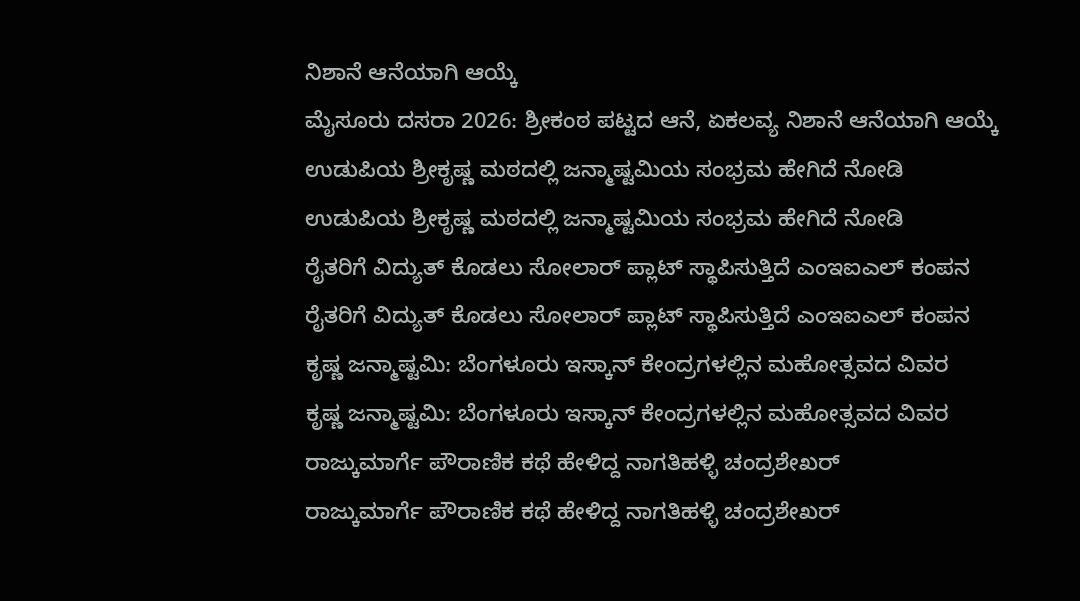ನಿಶಾನೆ ಆನೆಯಾಗಿ ಆಯ್ಕೆ
ಮೈಸೂರು ದಸರಾ 2026: ಶ್ರೀಕಂಠ ಪಟ್ಟದ ಆನೆ, ಏಕಲವ್ಯ ನಿಶಾನೆ ಆನೆಯಾಗಿ ಆಯ್ಕೆ
ಉಡುಪಿಯ ಶ್ರೀಕೃಷ್ಣ ಮಠದಲ್ಲಿ ಜನ್ಮಾಷ್ಟಮಿಯ ಸಂಭ್ರಮ ಹೇಗಿದೆ ನೋಡಿ
ಉಡುಪಿಯ ಶ್ರೀಕೃಷ್ಣ ಮಠದಲ್ಲಿ ಜನ್ಮಾಷ್ಟಮಿಯ ಸಂಭ್ರಮ ಹೇಗಿದೆ ನೋಡಿ
ರೈತರಿಗೆ ವಿದ್ಯುತ್ ಕೊಡಲು ಸೋಲಾರ್ ಪ್ಲಾಟ್ ಸ್ಥಾಪಿಸುತ್ತಿದೆ ಎಂಇಐಎಲ್ ಕಂಪನ
ರೈತರಿಗೆ ವಿದ್ಯುತ್ ಕೊಡಲು ಸೋಲಾರ್ ಪ್ಲಾಟ್ ಸ್ಥಾಪಿಸುತ್ತಿದೆ ಎಂಇಐಎಲ್ ಕಂಪನ
ಕೃಷ್ಣ ಜನ್ಮಾಷ್ಟಮಿ: ಬೆಂಗಳೂರು ಇಸ್ಕಾನ್ ಕೇಂದ್ರಗಳಲ್ಲಿನ ಮಹೋತ್ಸವದ ವಿವರ
ಕೃಷ್ಣ ಜನ್ಮಾಷ್ಟಮಿ: ಬೆಂಗಳೂರು ಇಸ್ಕಾನ್ ಕೇಂದ್ರಗಳಲ್ಲಿನ ಮಹೋತ್ಸವದ ವಿವರ
ರಾಜ್ಕುಮಾರ್ಗೆ ಪೌರಾಣಿಕ ಕಥೆ ಹೇಳಿದ್ದ ನಾಗತಿಹಳ್ಳಿ ಚಂದ್ರಶೇಖರ್
ರಾಜ್ಕುಮಾರ್ಗೆ ಪೌರಾಣಿಕ ಕಥೆ ಹೇಳಿದ್ದ ನಾಗತಿಹಳ್ಳಿ ಚಂದ್ರಶೇಖರ್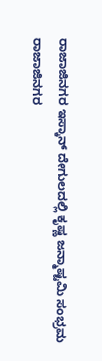ರಾಜಾಜಿನಗರ ಇಸ್ಕಾನ್ ದೇಗುಲದಲ್ಲಿ ಕೃಷ್ಣ ಜನ್ಮಾಷ್ಟಮಿ ಸಂಭ್ರಮ
ರಾಜಾಜಿನಗರ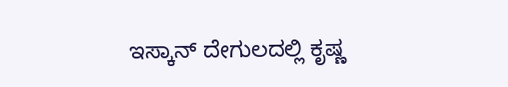ಇಸ್ಕಾನ್ ದೇಗುಲದಲ್ಲಿ ಕೃಷ್ಣ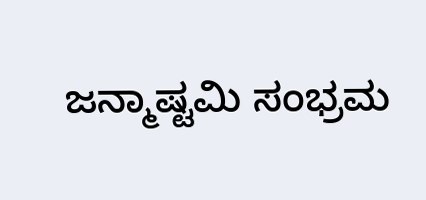ಜನ್ಮಾಷ್ಟಮಿ ಸಂಭ್ರಮ